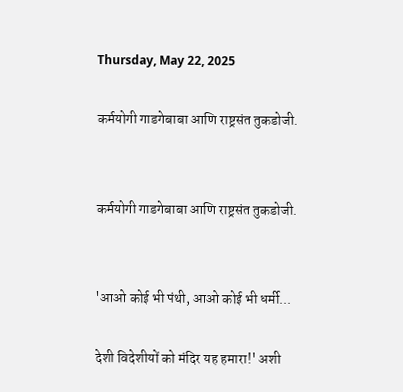Thursday, May 22, 2025

कर्मयोगी गाडगेबाबा आणि राष्ट्रसंत तुकडोजी.


कर्मयोगी गाडगेबाबा आणि राष्ट्रसंत तुकडोजी.


'आओ कोई भी पंथी, आओ कोई भी धर्मी...

देशी विदेशीयों को मंदिर यह हमारा!' अशी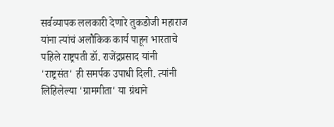सर्वव्यापक ललकारी देणारे तुकडोजी महाराज यांना त्यांचं अलौकिक कार्य पाहून भारताचे पहिले राष्ट्रपती डॉ. राजेंद्रप्रसाद यांनी 'राष्ट्रसंत' ही समर्पक उपाधी दिली. त्यांनी लिहिलेल्या 'ग्रामगीता' या ग्रंथाने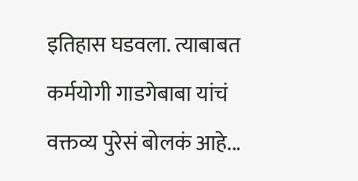इतिहास घडवला. त्याबाबत कर्मयोगी गाडगेबाबा यांचं वक्तव्य पुरेसं बोलकं आहे...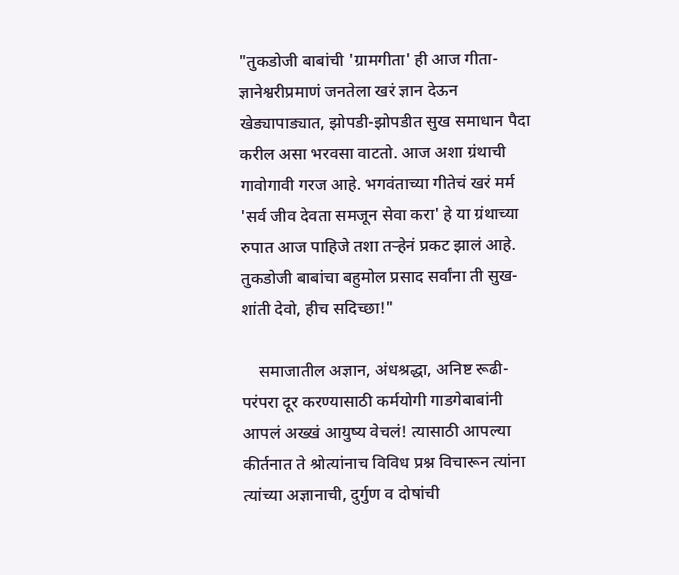"तुकडोजी बाबांची 'ग्रामगीता' ही आज गीता-ज्ञानेश्वरीप्रमाणं जनतेला खरं ज्ञान देऊन खेड्यापाड्यात, झोपडी-झोपडीत सुख समाधान पैदा करील असा भरवसा वाटतो. आज अशा ग्रंथाची गावोगावी गरज आहे. भगवंताच्या गीतेचं खरं मर्म 'सर्व जीव देवता समजून सेवा करा' हे या ग्रंथाच्या रुपात आज पाहिजे तशा तऱ्हेनं प्रकट झालं आहे. तुकडोजी बाबांचा बहुमोल प्रसाद सर्वांना ती सुख-शांती देवो, हीच सदिच्छा!"

    समाजातील अज्ञान, अंधश्रद्धा, अनिष्ट रूढी-परंपरा दूर करण्यासाठी कर्मयोगी गाडगेबाबांनी आपलं अख्खं आयुष्य वेचलं! त्यासाठी आपल्या कीर्तनात ते श्रोत्यांनाच विविध प्रश्न विचारून त्यांना त्यांच्या अज्ञानाची, दुर्गुण व दोषांची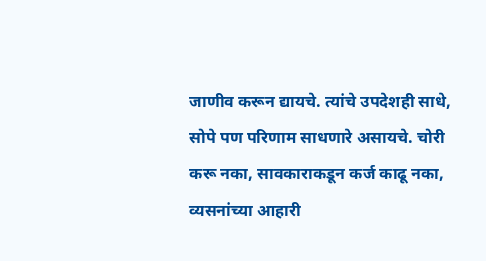जाणीव करून द्यायचे. त्यांचे उपदेशही साधे, सोपे पण परिणाम साधणारे असायचे. चोरी करू नका, सावकाराकडून कर्ज काढू नका, व्यसनांच्या आहारी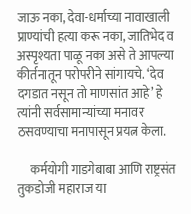जाऊ नका, देवा-धर्माच्या नावाखाली प्राण्यांची हत्या करू नका, जातिभेद व अस्पृश्यता पाळू नका असे ते आपल्या कीर्तनातून परोपरीने सांगायचे. ‘देव दगडात नसून तो माणसांत आहे’ हे त्यांनी सर्वसामान्यांच्या मनावर ठसवण्याचा मनापासून प्रयत्न केला.

     कर्मयोगी गाडगेबाबा आणि राष्ट्रसंत तुकडोजी महाराज या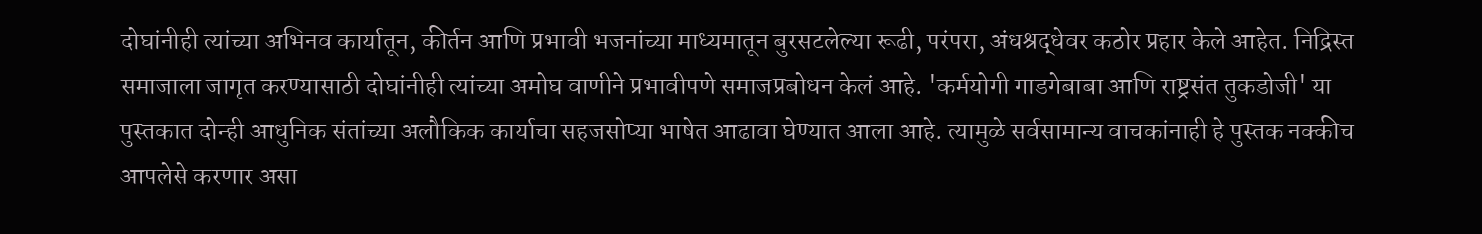दोघांनीही त्यांच्या अभिनव कार्यातून, कीर्तन आणि प्रभावी भजनांच्या माध्यमातून बुरसटलेल्या रूढी, परंपरा, अंधश्रद्धेवर कठोर प्रहार केले आहेत. निद्रिस्त समाजाला जागृत करण्यासाठी दोघांनीही त्यांच्या अमोघ वाणीने प्रभावीपणे समाजप्रबोधन केलं आहे. 'कर्मयोगी गाडगेबाबा आणि राष्ट्रसंत तुकडोजी' या पुस्तकात दोन्ही आधुनिक संतांच्या अलौकिक कार्याचा सहजसोप्या भाषेत आढावा घेण्यात आला आहे. त्यामुळे सर्वसामान्य वाचकांनाही हे पुस्तक नक्कीच आपलेसे करणार असा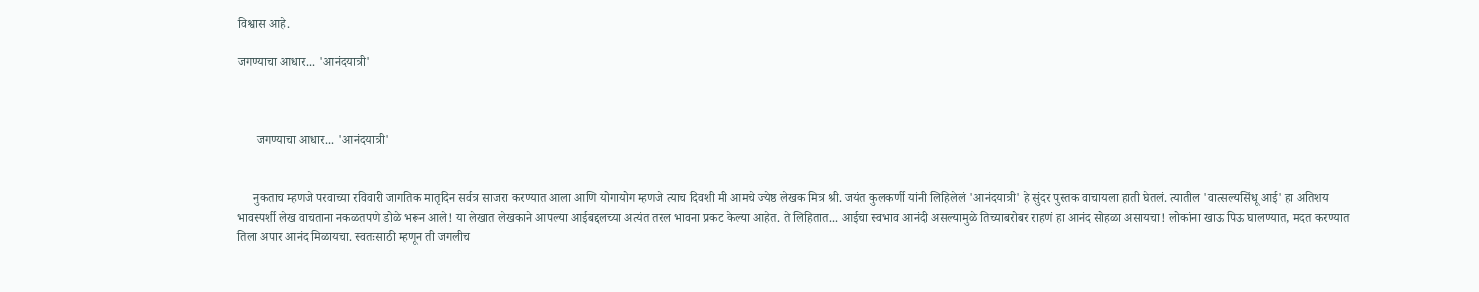विश्वास आहे.

जगण्याचा आधार... 'आनंदयात्री'



      जगण्याचा आधार... 'आनंदयात्री'


     नुकताच म्हणजे परवाच्या रविवारी जागतिक मातृदिन सर्वत्र साजरा करण्यात आला आणि योगायोग म्हणजे त्याच दिवशी मी आमचे ज्येष्ठ लेखक मित्र श्री. जयंत कुलकर्णी यांनी लिहिलेलं 'आनंदयात्री' हे सुंदर पुस्तक वाचायला हाती घेतलं. त्यातील 'वात्सल्यसिंधू आई' हा अतिशय भावस्पर्शी लेख वाचताना नकळतपणे डोळे भरून आले! या लेखात लेखकाने आपल्या आईबद्दलच्या अत्यंत तरल भावना प्रकट केल्या आहेत. ते लिहितात... आईचा स्वभाव आनंदी असल्यामुळे तिच्याबरोबर राहणं हा आनंद सोहळा असायचा! लोकांना खाऊ पिऊ घालण्यात, मदत करण्यात तिला अपार आनंद मिळायचा. स्वतःसाठी म्हणून ती जगलीच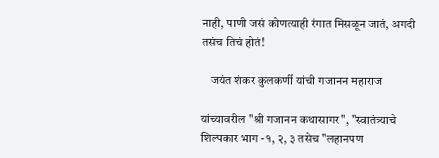नाही, पाणी जसं कोणत्याही रंगात मिसळून जातं, अगदी तसंच तिचं होतं!

    जयंत शंकर कुलकर्णी यांची गजानन महाराज

यांच्यावरील "श्री गजानन कथासागर", "स्वातंत्र्याचे शिल्पकार भाग -१, २, ३ तसेच "लहानपण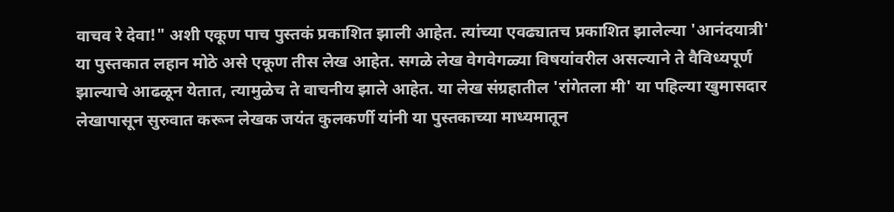वाचव रे देवा!" अशी एकूण पाच पुस्तकं प्रकाशित झाली आहेत. त्यांच्या एवढ्यातच प्रकाशित झालेल्या 'आनंदयात्री' या पुस्तकात लहान मोठे असे एकूण तीस लेख आहेत. सगळे लेख वेगवेगळ्या विषयांवरील असल्याने ते वैविध्यपूर्ण झाल्याचे आढळून येतात, त्यामुळेच ते वाचनीय झाले आहेत. या लेख संग्रहातील 'रांगेतला मी' या पहिल्या खुमासदार लेखापासून सुरुवात करून लेखक जयंत कुलकर्णी यांनी या पुस्तकाच्या माध्यमातून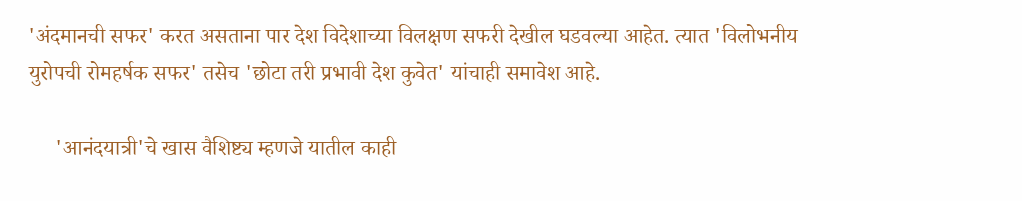'अंदमानची सफर' करत असताना पार देश विदेशाच्या विलक्षण सफरी देखील घडवल्या आहेत. त्यात 'विलोभनीय युरोपची रोमहर्षक सफर' तसेच 'छोटा तरी प्रभावी देश कुवेत' यांचाही समावेश आहे.

     'आनंदयात्री'चे खास वैशिष्ट्य म्हणजे यातील काही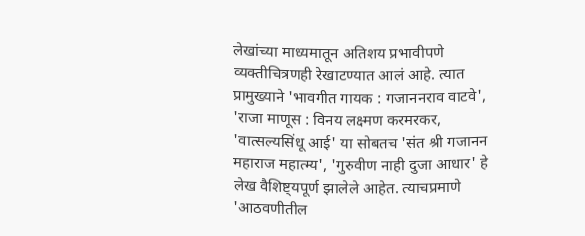लेखांच्या माध्यमातून अतिशय प्रभावीपणे व्यक्तीचित्रणही रेखाटण्यात आलं आहे. त्यात प्रामुख्याने 'भावगीत गायक : गजाननराव वाटवे', 'राजा माणूस : विनय लक्ष्मण करमरकर, 'वात्सल्यसिंधू आई' या सोबतच 'संत श्री गजानन महाराज महात्म्य', 'गुरुवीण नाही दुजा आधार' हे लेख वैशिष्ट्यपूर्ण झालेले आहेत. त्याचप्रमाणे 'आठवणीतील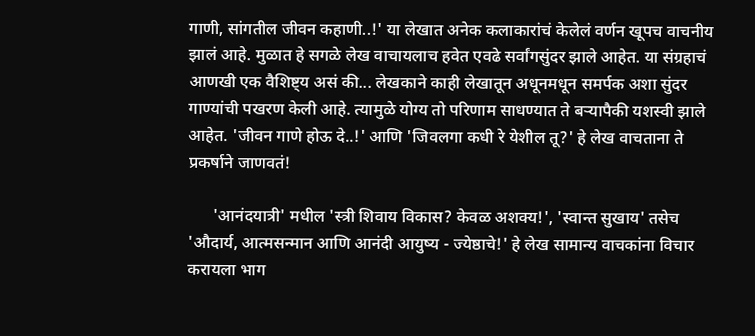गाणी, सांगतील जीवन कहाणी..!' या लेखात अनेक कलाकारांचं केलेलं वर्णन खूपच वाचनीय झालं आहे. मुळात हे सगळे लेख वाचायलाच हवेत एवढे सर्वांगसुंदर झाले आहेत. या संग्रहाचं आणखी एक वैशिष्ट्य असं की... लेखकाने काही लेखातून अधूनमधून समर्पक अशा सुंदर गाण्यांची पखरण केली आहे. त्यामुळे योग्य तो परिणाम साधण्यात ते बऱ्यापैकी यशस्वी झाले आहेत. 'जीवन गाणे होऊ दे..!' आणि 'जिवलगा कधी रे येशील तू?' हे लेख वाचताना ते प्रकर्षाने जाणवतं!

      'आनंदयात्री' मधील 'स्त्री शिवाय विकास? केवळ अशक्य!', 'स्वान्त सुखाय' तसेच 'औदार्य, आत्मसन्मान आणि आनंदी आयुष्य - ज्येष्ठाचे!' हे लेख सामान्य वाचकांना विचार करायला भाग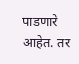पाडणारे आहेत. तर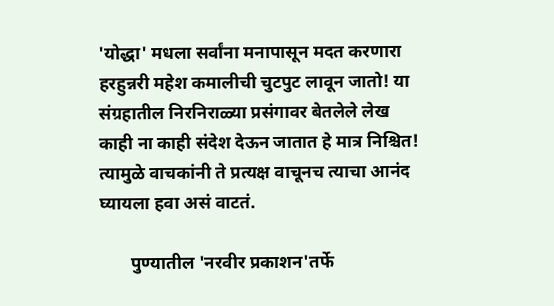'योद्धा' मधला सर्वांना मनापासून मदत करणारा हरहुन्नरी महेश कमालीची चुटपुट लावून जातो! या संग्रहातील निरनिराळ्या प्रसंगावर बेतलेले लेख काही ना काही संदेश देऊन जातात हे मात्र निश्चित! त्यामुळे वाचकांनी ते प्रत्यक्ष वाचूनच त्याचा आनंद घ्यायला हवा असं वाटतं.

       पुण्यातील 'नरवीर प्रकाशन'तर्फे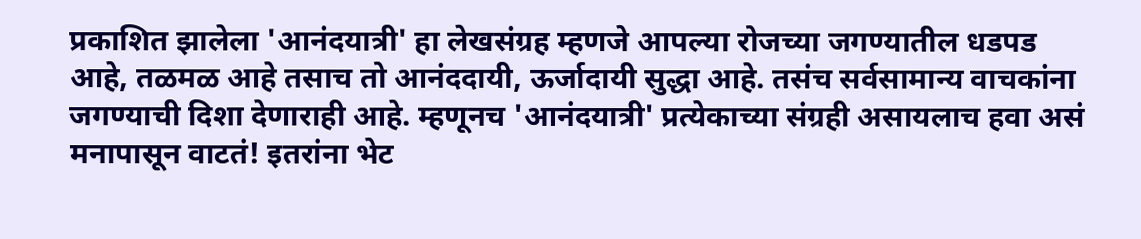प्रकाशित झालेला 'आनंदयात्री' हा लेखसंग्रह म्हणजे आपल्या रोजच्या जगण्यातील धडपड आहे, तळमळ आहे तसाच तो आनंददायी, ऊर्जादायी सुद्धा आहे. तसंच सर्वसामान्य वाचकांना जगण्याची दिशा देणाराही आहे. म्हणूनच 'आनंदयात्री' प्रत्येकाच्या संग्रही असायलाच हवा असं मनापासून वाटतं! इतरांना भेट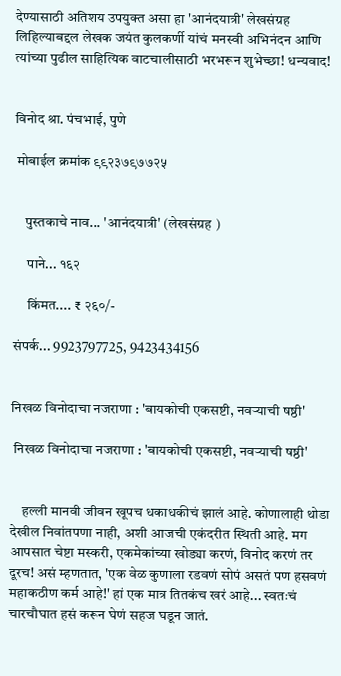देण्यासाठी अतिशय उपयुक्त असा हा 'आनंदयात्री' लेखसंग्रह लिहिल्याबद्दल लेखक जयंत कुलकर्णी यांचं मनस्वी अभिनंदन आणि त्यांच्या पुढील साहित्यिक वाटचालीसाठी भरभरून शुभेच्छा! धन्यवाद!


विनोद श्रा. पंचभाई, पुणे

 मोबाईल क्रमांक ९९२३७९७७२५


    पुस्तकाचे नाव... 'आनंदयात्री' (लेखसंग्रह )

     पाने... १६२

     किंमत.... ₹ २६०/-

संपर्क... 9923797725, 9423434156


निखळ विनोदाचा नजराणा : 'बायकोची एकसष्टी, नवऱ्याची षष्ठी'

 निखळ विनोदाचा नजराणा : 'बायकोची एकसष्टी, नवऱ्याची षष्ठी'


    हल्ली मानवी जीवन खूपच धकाधकीचं झालं आहे. कोणालाही थोडा देखील निवांतपणा नाही, अशी आजची एकंदरीत स्थिती आहे. मग आपसात चेष्टा मस्करी, एकमेकांच्या खोड्या करणं, विनोद करणं तर दूरच! असं म्हणतात, 'एक वेळ कुणाला रडवणं सोपं असतं पण हसवणं महाकठीण कर्म आहे!' हां एक मात्र तितकंच खरं आहे... स्वतःचं चारचौघात हसं करून घेणं सहज घडून जातं.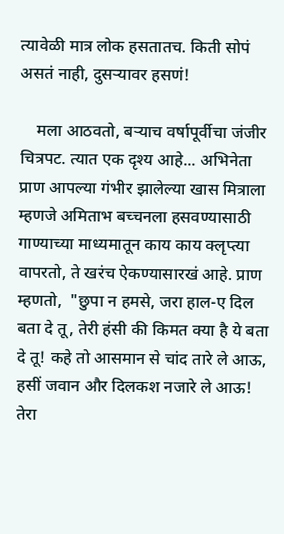त्यावेळी मात्र लोक हसतातच. किती सोपं असतं नाही, दुसऱ्यावर हसणं!

    मला आठवतो, बऱ्याच वर्षापूर्वीचा जंजीर चित्रपट. त्यात एक दृश्य आहे... अभिनेता प्राण आपल्या गंभीर झालेल्या खास मित्राला म्हणजे अमिताभ बच्चनला हसवण्यासाठी गाण्याच्या माध्यमातून काय काय क्लृप्त्या वापरतो, ते खरंच ऐकण्यासारखं आहे. प्राण म्हणतो,  "छुपा न हमसे, जरा हाल-ए दिल बता दे तू, तेरी हंसी की किमत क्या है ये बता दे तू! कहे तो आसमान से चांद तारे ले आऊ, हसीं जवान और दिलकश नजारे ले आऊ! तेरा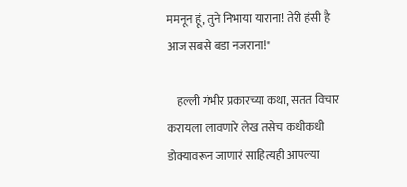ममनून हूं, तुने निभाया याराना! तेरी हंसी है आज सबसे बडा नजराना!"

    हल्ली गंभीर प्रकारच्या कथा, सतत विचार करायला लावणारे लेख तसेच कधीकधी डोक्यावरून जाणारं साहित्यही आपल्या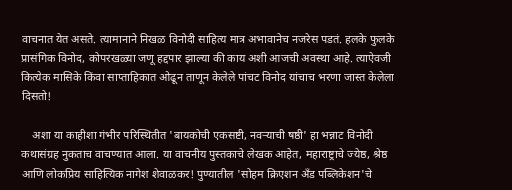वाचनात येत असते. त्यामानाने निखळ विनोदी साहित्य मात्र अभावानेच नजरेस पडतं. हलके फुलके प्रासंगिक विनोद, कोपरखळ्या जणू हद्दपार झाल्या की काय अशी आजची अवस्था आहे. त्याऐवजी कित्येक मासिके किंवा साप्ताहिकात ओढून ताणून केलेले पांचट विनोद यांचाच भरणा जास्त केलेला दिसतो!

    अशा या काहीशा गंभीर परिस्थितीत 'बायकोची एकसष्टी, नवऱ्याची षष्ठी' हा भन्नाट विनोदी कथासंग्रह नुकताच वाचण्यात आला. या वाचनीय पुस्तकाचे लेखक आहेत, महाराष्ट्राचे ज्येष्ठ, श्रेष्ठ आणि लोकप्रिय साहित्यिक नागेश शेवाळकर! पुण्यातील 'सोहम क्रिएशन अँड पब्लिकेशन'चे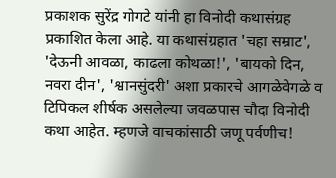प्रकाशक सुरेंद्र गोगटे यांनी हा विनोदी कथासंग्रह प्रकाशित केला आहे. या कथासंग्रहात 'चहा सम्राट', 'देऊनी आवळा, काढला कोथळा!', 'बायको दिन, नवरा दीन', 'श्वानसुंदरी' अशा प्रकारचे आगळेवेगळे व टिपिकल शीर्षक असलेल्या जवळपास चौदा विनोदी कथा आहेत. म्हणजे वाचकांसाठी जणू पर्वणीच!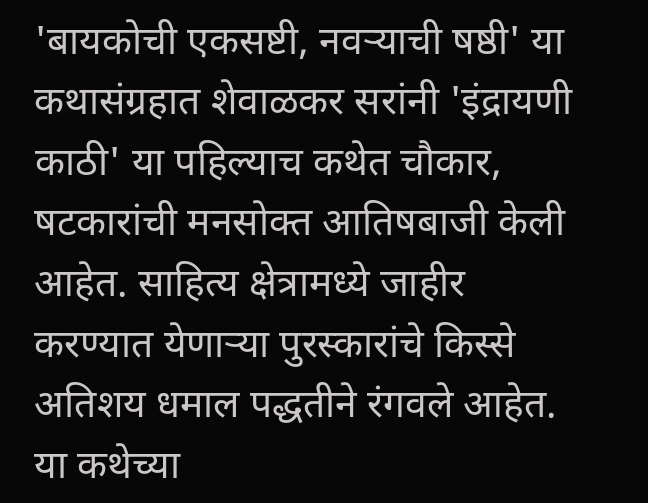'बायकोची एकसष्टी, नवऱ्याची षष्ठी' या कथासंग्रहात शेवाळकर सरांनी 'इंद्रायणी काठी' या पहिल्याच कथेत चौकार, षटकारांची मनसोक्त आतिषबाजी केली आहेत. साहित्य क्षेत्रामध्ये जाहीर करण्यात येणाऱ्या पुरस्कारांचे किस्से अतिशय धमाल पद्धतीने रंगवले आहेत. या कथेच्या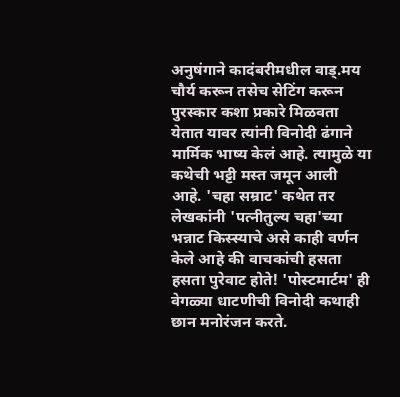अनुषंगाने कादंबरीमधील वाड्.मय चौर्य करून तसेच सेटिंग करून पुरस्कार कशा प्रकारे मिळवता येतात यावर त्यांनी विनोदी ढंगाने मार्मिक भाष्य केलं आहे. त्यामुळे या कथेची भट्टी मस्त जमून आली आहे. 'चहा सम्राट' कथेत तर लेखकांनी 'पत्नीतुल्य चहा'च्या भन्नाट किस्स्याचे असे काही वर्णन केले आहे की वाचकांची हसता हसता पुरेवाट होते! 'पोस्टमार्टम' ही वेगळ्या धाटणीची विनोदी कथाही छान मनोरंजन करते.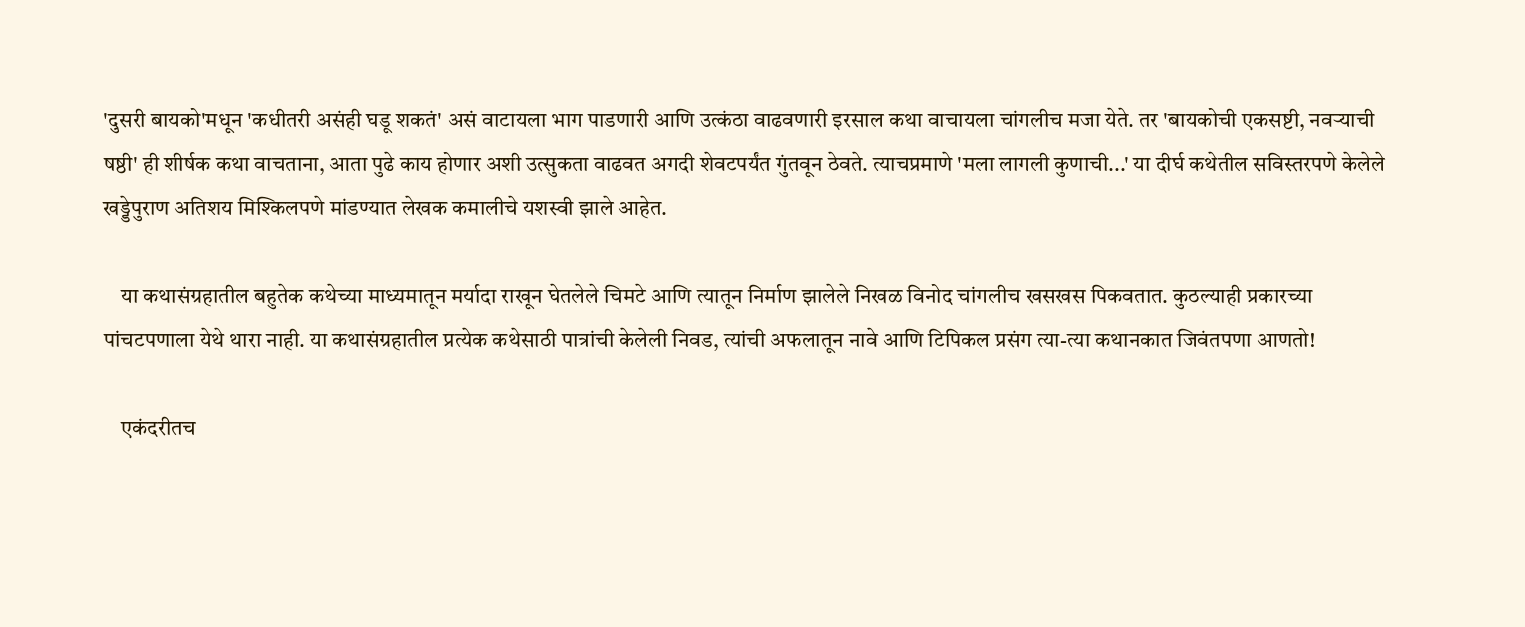'दुसरी बायको'मधून 'कधीतरी असंही घडू शकतं' असं वाटायला भाग पाडणारी आणि उत्कंठा वाढवणारी इरसाल कथा वाचायला चांगलीच मजा येते. तर 'बायकोची एकसष्टी, नवऱ्याची षष्ठी' ही शीर्षक कथा वाचताना, आता पुढे काय होणार अशी उत्सुकता वाढवत अगदी शेवटपर्यंत गुंतवून ठेवते. त्याचप्रमाणे 'मला लागली कुणाची...' या दीर्घ कथेतील सविस्तरपणे केलेले खड्डेपुराण अतिशय मिश्किलपणे मांडण्यात लेखक कमालीचे यशस्वी झाले आहेत.

    या कथासंग्रहातील बहुतेक कथेच्या माध्यमातून मर्यादा राखून घेतलेले चिमटे आणि त्यातून निर्माण झालेले निखळ विनोद चांगलीच खसखस पिकवतात. कुठल्याही प्रकारच्या पांचटपणाला येथे थारा नाही. या कथासंग्रहातील प्रत्येक कथेसाठी पात्रांची केलेली निवड, त्यांची अफलातून नावे आणि टिपिकल प्रसंग त्या-त्या कथानकात जिवंतपणा आणतो!

    एकंदरीतच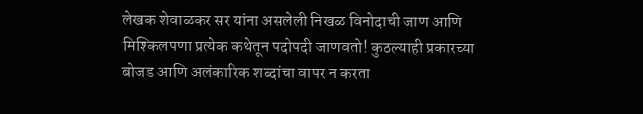लेखक शेवाळकर सर यांना असलेली निखळ विनोदाची जाण आणि मिश्किलपणा प्रत्येक कथेतून पदोपदी जाणवतो! कुठल्याही प्रकारच्या बोजड आणि अलंकारिक शब्दांचा वापर न करता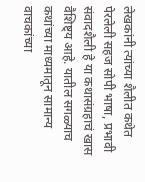लेखकांनी त्यांच्या शैलीत कथेत पेरलेली सहज सोपी भाषा, प्रभावी संवादशैली हे या कथासंग्रहाचं खास वैशिष्ट्य आहे. यातील सगळ्याच कथांच्या माध्यमातून सामान्य वाचकांच्या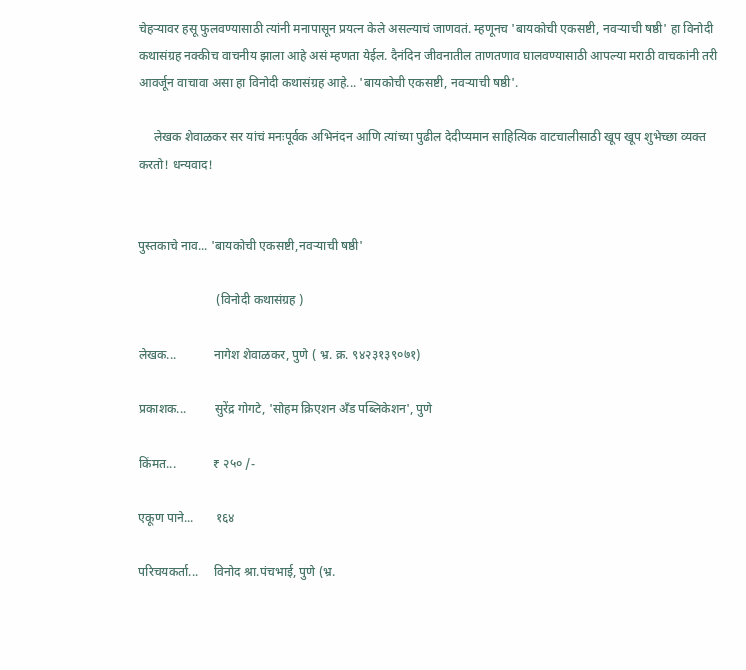चेहऱ्यावर हसू फुलवण्यासाठी त्यांनी मनापासून प्रयत्न केले असल्याचं जाणवतं. म्हणूनच 'बायकोची एकसष्टी, नवऱ्याची षष्ठी' हा विनोदी कथासंग्रह नक्कीच वाचनीय झाला आहे असं म्हणता येईल. दैनंदिन जीवनातील ताणतणाव घालवण्यासाठी आपल्या मराठी वाचकांनी तरी आवर्जून वाचावा असा हा विनोदी कथासंग्रह आहे... 'बायकोची एकसष्टी, नवऱ्याची षष्ठी'.

     लेखक शेवाळकर सर यांचं मनःपूर्वक अभिनंदन आणि त्यांच्या पुढील देदीप्यमान साहित्यिक वाटचालीसाठी खूप खूप शुभेच्छा व्यक्त करतो! धन्यवाद!


पुस्तकाचे नाव... 'बायकोची एकसष्टी,नवऱ्याची षष्ठी'

                         (विनोदी कथासंग्रह )

लेखक...            नागेश शेवाळकर, पुणे ( भ्र. क्र. ९४२३१३९०७१)

प्रकाशक...         सुरेंद्र गोगटे, 'सोहम क्रिएशन अँड पब्लिकेशन', पुणे

किंमत...            ₹ २५० /-

एकूण पाने...       १६४

परिचयकर्ता...     विनोद श्रा.पंचभाई, पुणे (भ्र.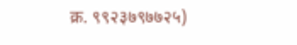क्र. ९९२३७९७७२५)